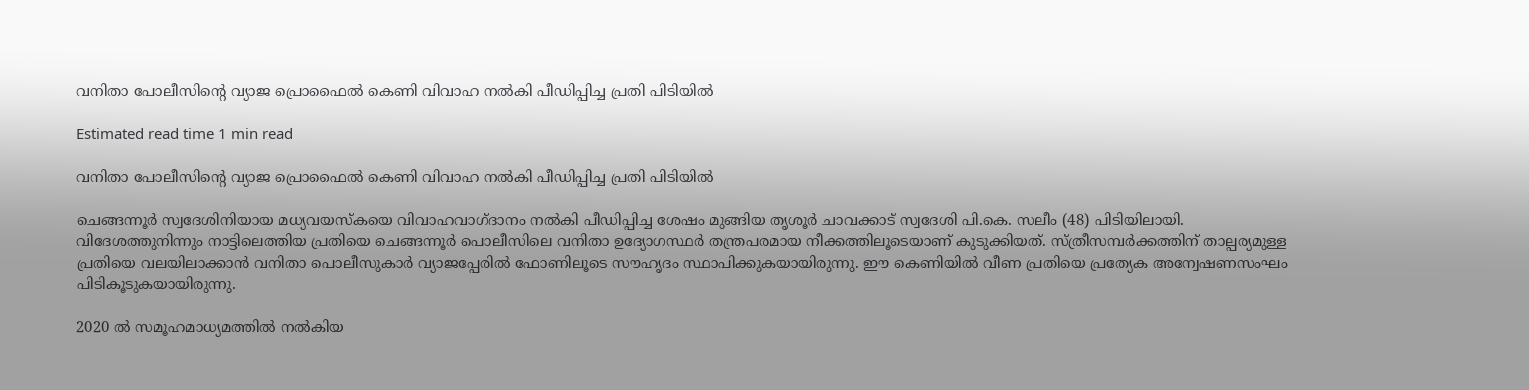വനിതാ പോലീസിന്റെ വ്യാജ പ്രൊഫൈൽ കെണി വിവാഹ നൽകി പീഡിപ്പിച്ച പ്രതി പിടിയിൽ

Estimated read time 1 min read

വനിതാ പോലീസിന്റെ വ്യാജ പ്രൊഫൈൽ കെണി വിവാഹ നൽകി പീഡിപ്പിച്ച പ്രതി പിടിയിൽ

ചെങ്ങന്നൂർ സ്വദേശിനിയായ മധ്യവയസ്കയെ വിവാഹവാഗ്ദാനം നൽകി പീഡിപ്പിച്ച ശേഷം മുങ്ങിയ തൃശൂർ ചാവക്കാട് സ്വദേശി പി.കെ. സലീം (48) പിടിയിലായി. വിദേശത്തുനിന്നും നാട്ടിലെത്തിയ പ്രതിയെ ചെങ്ങന്നൂർ പൊലീസിലെ വനിതാ ഉദ്യോഗസ്ഥർ തന്ത്രപരമായ നീക്കത്തിലൂടെയാണ് കുടുക്കിയത്. സ്ത്രീസമ്പർക്കത്തിന് താല്പര്യമുള്ള പ്രതിയെ വലയിലാക്കാൻ വനിതാ പൊലീസുകാർ വ്യാജപ്പേരിൽ ഫോണിലൂടെ സൗഹൃദം സ്ഥാപിക്കുകയായിരുന്നു. ഈ കെണിയിൽ വീണ പ്രതിയെ പ്രത്യേക അന്വേഷണസംഘം പിടികൂടുകയായിരുന്നു.

2020 ൽ സമൂഹമാധ്യമത്തിൽ നൽകിയ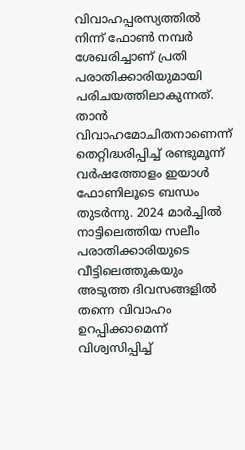വിവാഹപ്പരസ്യത്തിൽ നിന്ന് ഫോൺ നമ്പർ ശേഖരിച്ചാണ് പ്രതി പരാതിക്കാരിയുമായി പരിചയത്തിലാകുന്നത്. താൻ വിവാഹമോചിതനാണെന്ന് തെറ്റിദ്ധരിപ്പിച്ച് രണ്ടുമൂന്ന് വർഷത്തോളം ഇയാൾ ഫോണിലൂടെ ബന്ധം തുടർന്നു. 2024 മാർച്ചിൽ നാട്ടിലെത്തിയ സലീം പരാതിക്കാരിയുടെ വീട്ടിലെത്തുകയും അടുത്ത ദിവസങ്ങളിൽ തന്നെ വിവാഹം ഉറപ്പിക്കാമെന്ന് വിശ്വസിപ്പിച്ച്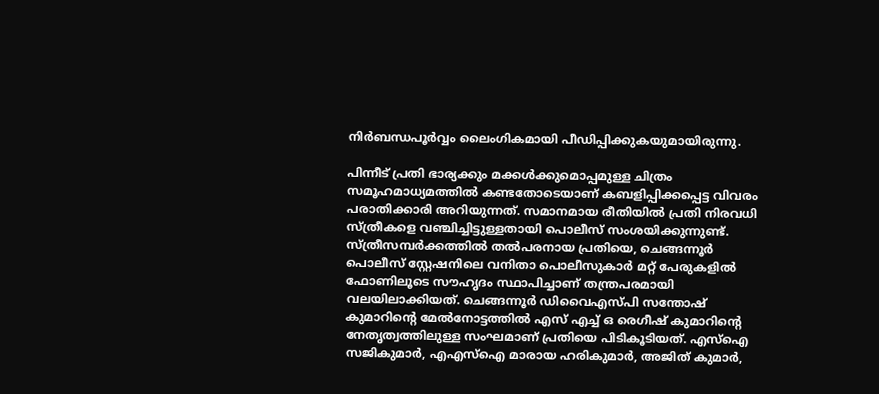നിർബന്ധപൂർവ്വം ലൈംഗികമായി പീഡിപ്പിക്കുകയുമായിരുന്നു.

പിന്നീട് പ്രതി ഭാര്യക്കും മക്കൾക്കുമൊപ്പമുള്ള ചിത്രം സമൂഹമാധ്യമത്തിൽ കണ്ടതോടെയാണ് കബളിപ്പിക്കപ്പെട്ട വിവരം പരാതിക്കാരി അറിയുന്നത്. സമാനമായ രീതിയിൽ പ്രതി നിരവധി സ്ത്രീകളെ വഞ്ചിച്ചിട്ടുള്ളതായി പൊലീസ് സംശയിക്കുന്നുണ്ട്. സ്ത്രീസമ്പർക്കത്തിൽ തൽപരനായ പ്രതിയെ, ചെങ്ങന്നൂർ പൊലീസ് സ്റ്റേഷനിലെ വനിതാ പൊലീസുകാർ മറ്റ് പേരുകളിൽ ഫോണിലൂടെ സൗഹൃദം സ്ഥാപിച്ചാണ് തന്ത്രപരമായി വലയിലാക്കിയത്. ചെങ്ങന്നൂർ ഡിവൈഎസ്‌പി സന്തോഷ് കുമാറിന്‍റെ മേൽനോട്ടത്തിൽ എസ് എച്ച് ഒ രെഗീഷ് കുമാറിന്റെ നേതൃത്വത്തിലുള്ള സംഘമാണ് പ്രതിയെ പിടികൂടിയത്. എസ്ഐ സജികുമാർ, എഎസ്ഐ മാരായ ഹരികുമാർ, അജിത് കുമാർ,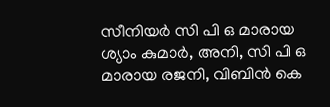സീനിയർ സി പി ഒ മാരായ ശ്യാം കുമാർ, അനി, സി പി ഒ മാരായ രജനി, വിബിൻ കെ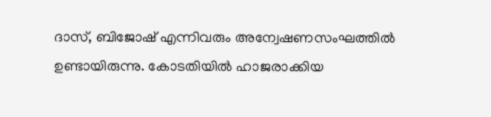ദാസ്, ബിജോഷ് എന്നിവരും അന്വേഷണസംഘത്തിൽ ഉണ്ടായിരുന്നു. കോടതിയിൽ ഹാജരാക്കിയ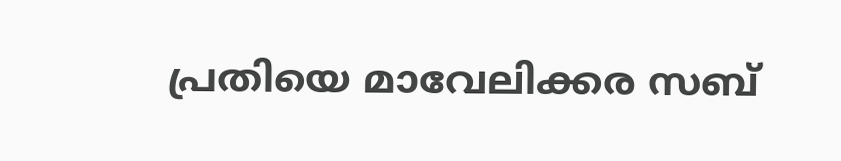പ്രതിയെ മാവേലിക്കര സബ്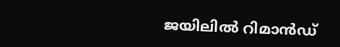ജയിലിൽ റിമാൻഡ്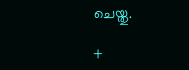ചെയ്തു.

+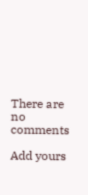There are no comments

Add yours